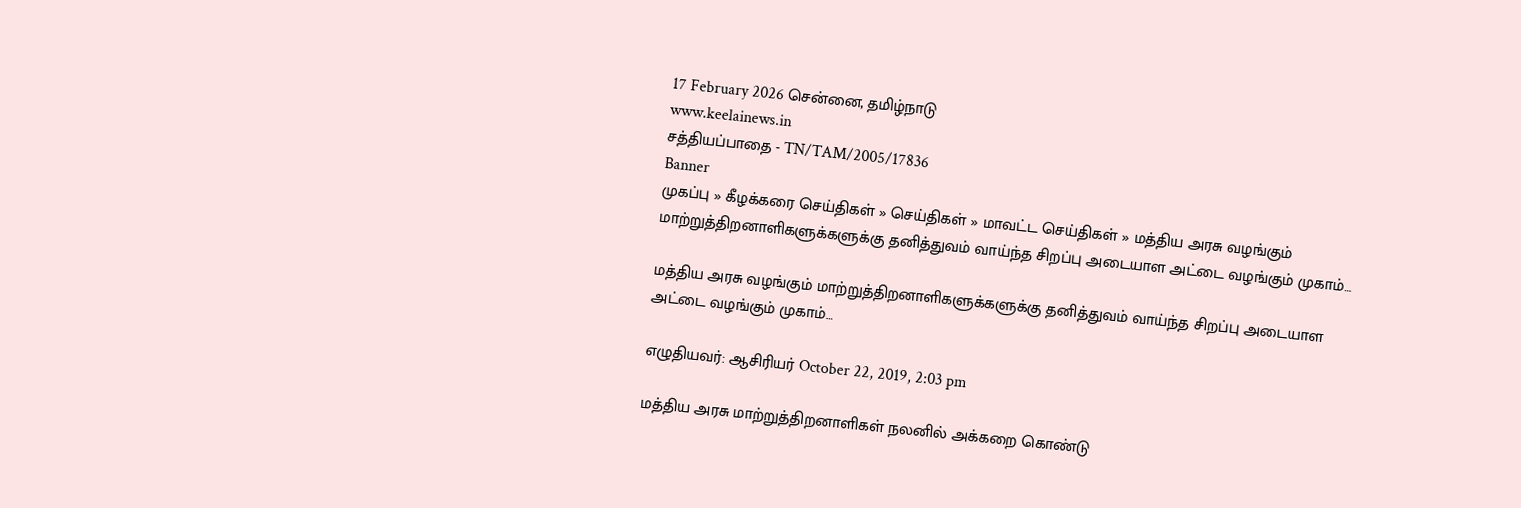17 February 2026 சென்னை, தமிழ்நாடு
www.keelainews.in
சத்தியப்பாதை - TN/TAM/2005/17836
Banner
முகப்பு » கீழக்கரை செய்திகள் » செய்திகள் » மாவட்ட செய்திகள் » மத்திய அரசு வழங்கும் மாற்றுத்திறனாளிகளுக்களுக்கு தனித்துவம் வாய்ந்த சிறப்பு அடையாள அட்டை வழங்கும் முகாம்…

மத்திய அரசு வழங்கும் மாற்றுத்திறனாளிகளுக்களுக்கு தனித்துவம் வாய்ந்த சிறப்பு அடையாள அட்டை வழங்கும் முகாம்…

எழுதியவர்: ஆசிரியர் October 22, 2019, 2:03 pm

மத்திய அரசு மாற்றுத்திறனாளிகள் நலனில் அக்கறை கொண்டு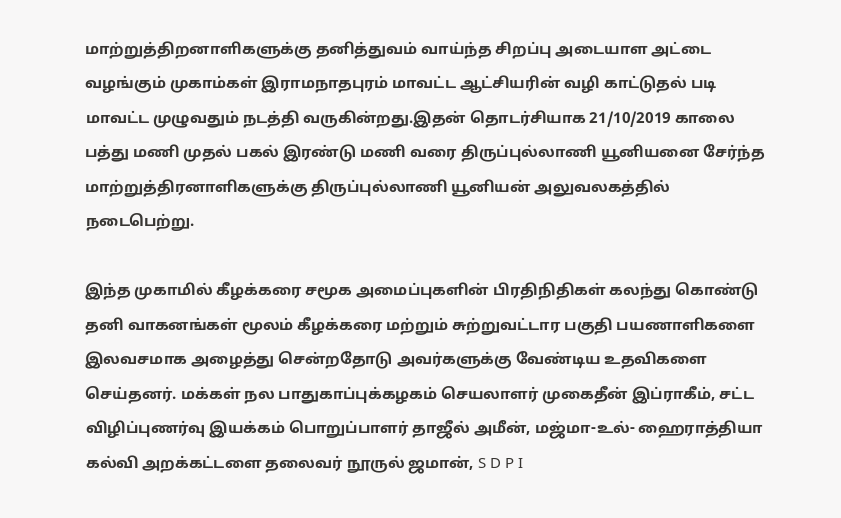மாற்றுத்திறனாளிகளுக்கு தனித்துவம் வாய்ந்த சிறப்பு அடையாள அட்டை வழங்கும் முகாம்கள் இராமநாதபுரம் மாவட்ட ஆட்சியரின் வழி காட்டுதல் படி மாவட்ட முழுவதும் நடத்தி வருகின்றது.இதன் தொடர்சியாக 21/10/2019 காலை பத்து மணி முதல் பகல் இரண்டு மணி வரை திருப்புல்லாணி யூனியனை சேர்ந்த மாற்றுத்திரனாளிகளுக்கு திருப்புல்லாணி யூனியன் அலுவலகத்தில் நடைபெற்று.

இந்த முகாமில் கீழக்கரை சமூக அமைப்புகளின் பிரதிநிதிகள் கலந்து கொண்டு தனி வாகனங்கள் மூலம் கீழக்கரை மற்றும் சுற்றுவட்டார பகுதி பயணாளிகளை இலவசமாக அழைத்து சென்றதோடு அவர்களுக்கு வேண்டிய உதவிகளை செய்தனர். மக்கள் நல பாதுகாப்புக்கழகம் செயலாளர் முகைதீன் இப்ராகீம், சட்ட விழிப்புணர்வு இயக்கம் பொறுப்பாளர் தாஜீல் அமீன், மஜ்மா-உல்- ஹைராத்தியா கல்வி அறக்கட்டளை தலைவர் நூருல் ஜமான், S D P I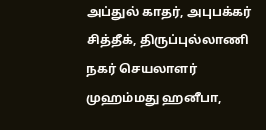அப்துல் காதர், அபுபக்கர் சித்தீக், திருப்புல்லாணி நகர் செயலாளர் முஹம்மது ஹனீபா,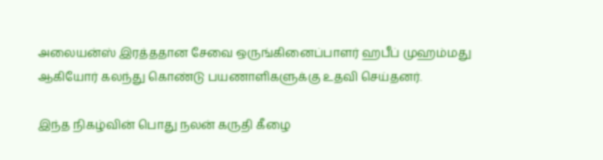அலையன்ஸ் இரத்ததான சேவை ஒருங்கினைப்பாளர் ஹபீப் முஹம்மது ஆகியோர் கலந்து கொண்டு பயணாளிகளுக்கு உதவி செய்தனர்.

இந்த நிகழ்வின் பொது நலன் கருதி கீழை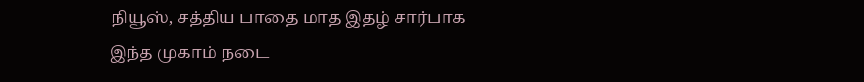நியூஸ், சத்திய பாதை மாத இதழ் சார்பாக இந்த முகாம் நடை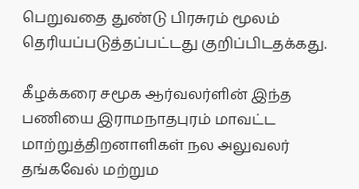பெறுவதை துண்டு பிரசுரம் மூலம் தெரியப்படுத்தப்பட்டது குறிப்பிடதக்கது.

கீழக்கரை சமூக ஆர்வலர்ளின் இந்த பணியை இராமநாதபுரம் மாவட்ட மாற்றுத்திறனாளிகள் நல அலுவலர் தங்கவேல் மற்றும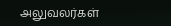அலுவலர்கள்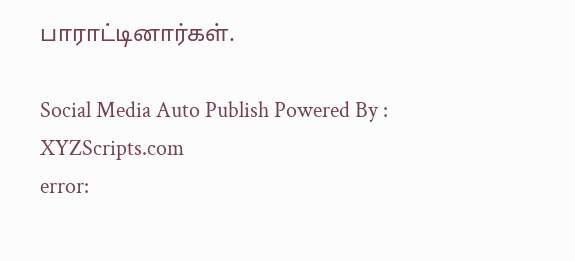பாராட்டினார்கள்.

Social Media Auto Publish Powered By : XYZScripts.com
error: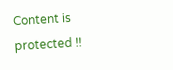Content is protected !!